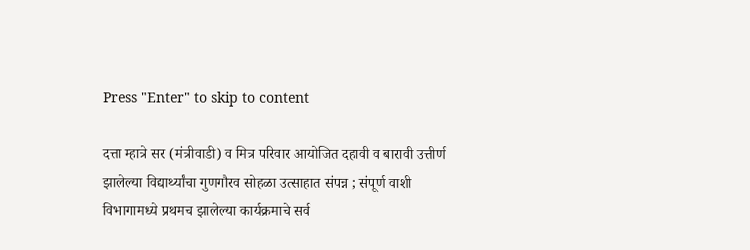Press "Enter" to skip to content

दत्ता म्हात्रे सर (मंत्रीवाडी) व मित्र परिवार आयोजित दहावी व बारावी उत्तीर्ण झालेल्या विद्यार्थ्यांचा गुणगौरव सोहळा उत्साहात संपन्न ; संपूर्ण वाशी विभागामध्ये प्रथमच झालेल्या कार्यक्रमाचे सर्व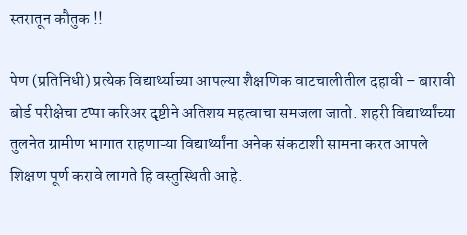स्तरातून कौतुक !!

पेण (प्रतिनिधी) प्रत्येक विद्यार्थ्याच्या आपल्या शैक्षणिक वाटचालीतील दहावी – बारावी बोर्ड परीक्षेचा टप्पा करिअर दृष्टीने अतिशय महत्वाचा समजला जातो. शहरी विद्यार्थ्यांच्या तुलनेत ग्रामीण भागात राहणाऱ्या विद्यार्थ्यांना अनेक संकटाशी सामना करत आपले शिक्षण पूर्ण करावे लागते हि वस्तुस्थिती आहे.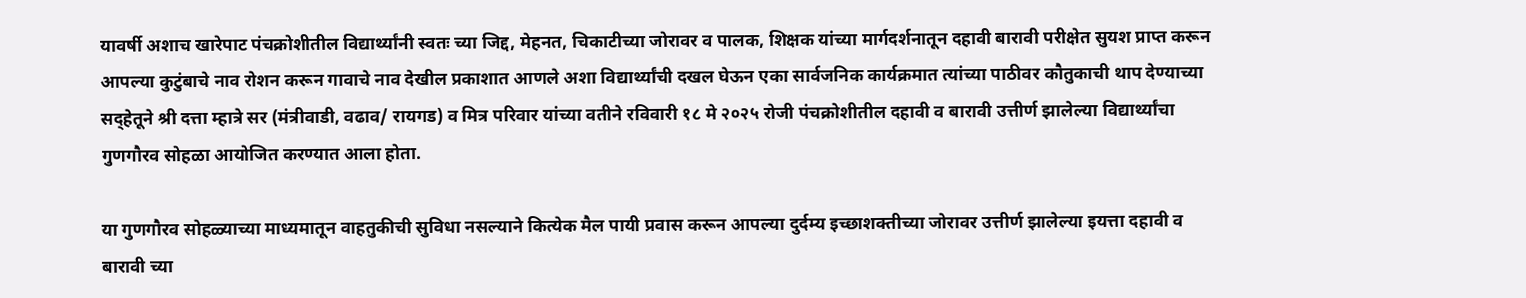यावर्षी अशाच खारेपाट पंचक्रोशीतील विद्यार्थ्यांनी स्वतः च्या जिद्द, मेहनत, चिकाटीच्या जोरावर व पालक, शिक्षक यांच्या मार्गदर्शनातून दहावी बारावी परीक्षेत सुयश प्राप्त करून आपल्या कुटुंबाचे नाव रोशन करून गावाचे नाव देखील प्रकाशात आणले अशा विद्यार्थ्यांची दखल घेऊन एका सार्वजनिक कार्यक्रमात त्यांच्या पाठीवर कौतुकाची थाप देण्याच्या सद्हेतूने श्री दत्ता म्हात्रे सर (मंत्रीवाडी, वढाव/ रायगड) व मित्र परिवार यांच्या वतीने रविवारी १८ मे २०२५ रोजी पंचक्रोशीतील दहावी व बारावी उत्तीर्ण झालेल्या विद्यार्थ्यांचा गुणगौरव सोहळा आयोजित करण्यात आला होता.

या गुणगौरव सोहळ्याच्या माध्यमातून वाहतुकीची सुविधा नसल्याने कित्येक मैल पायी प्रवास करून आपल्या दुर्दम्य इच्छाशक्तीच्या जोरावर उत्तीर्ण झालेल्या इयत्ता दहावी व बारावी च्या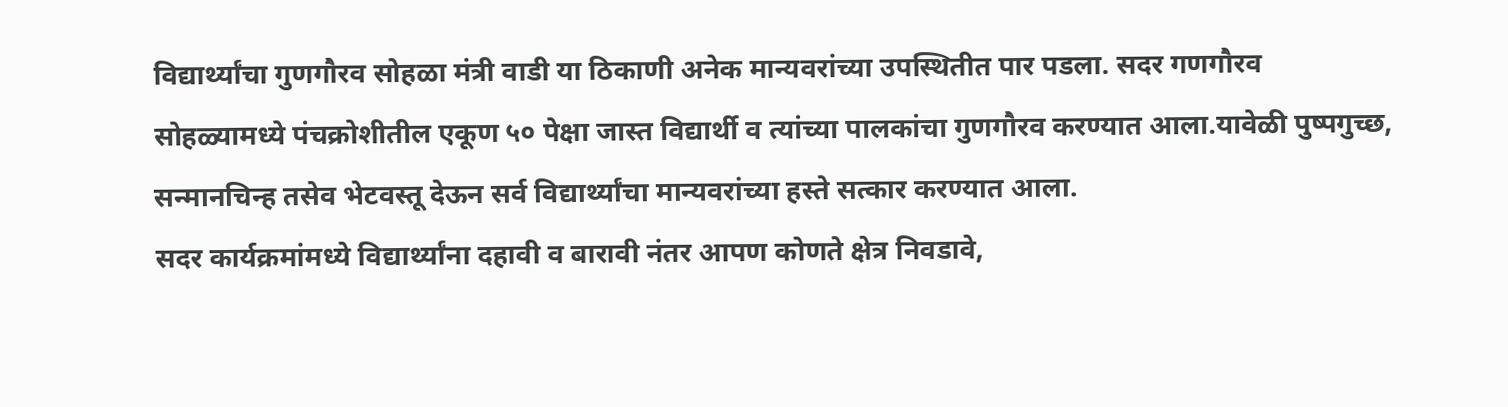विद्यार्थ्यांचा गुणगौरव सोहळा मंत्री वाडी या ठिकाणी अनेक मान्यवरांच्या उपस्थितीत पार पडला. सदर गणगौरव सोहळ्यामध्ये पंचक्रोशीतील एकूण ५० पेक्षा जास्त विद्यार्थी व त्यांच्या पालकांचा गुणगौरव करण्यात आला.यावेळी पुष्पगुच्छ, सन्मानचिन्ह तसेव भेटवस्तू देऊन सर्व विद्यार्थ्यांचा मान्यवरांच्या हस्ते सत्कार करण्यात आला.
सदर कार्यक्रमांमध्ये विद्यार्थ्यांना दहावी व बारावी नंतर आपण कोणते क्षेत्र निवडावे,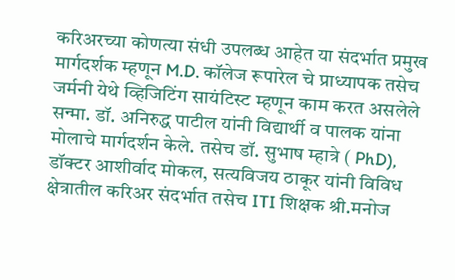करिअरच्या कोणत्या संधी उपलब्ध आहेत या संदर्भात प्रमुख मार्गदर्शक म्हणून M.D. कॉलेज रूपारेल चे प्राध्यापक तसेच जर्मनी येथे व्हिजिटिंग सायंटिस्ट म्हणून काम करत असलेले सन्मा. डॉ. अनिरुद्ध पाटील यांनी विद्यार्थी व पालक यांना मोलाचे मार्गदर्शन केले. तसेच डॉ. सुभाष म्हात्रे ( PhD), डॉक्टर आशीर्वाद मोकल, सत्यविजय ठाकूर यांनी विविध क्षेत्रातील करिअर संदर्भात तसेच ITI शिक्षक श्री.मनोज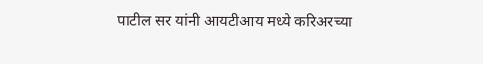पाटील सर यांनी आयटीआय मध्ये करिअरच्या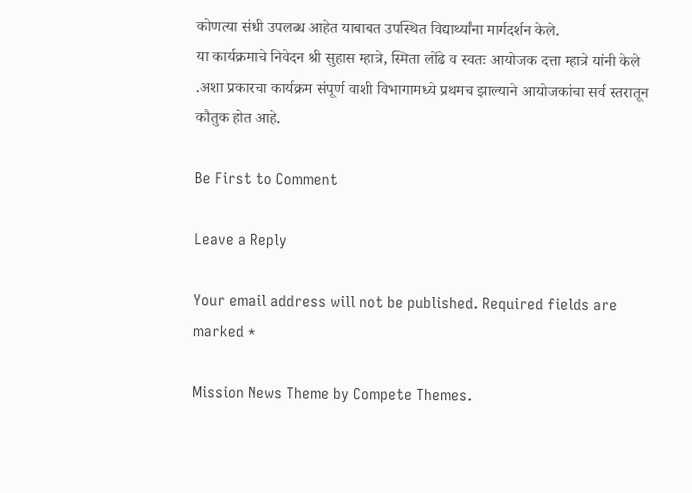कोणत्या संधी उपलब्ध आहेत याबाबत उपस्थित विद्यार्थ्यांना मार्गदर्शन केले.
या कार्यक्रमाचे निवेदन श्री सुहास म्हात्रे, स्मिता लोंढे व स्वतः आयोजक दत्ता म्हात्रे यांनी केले .अशा प्रकारचा कार्यक्रम संपूर्ण वाशी विभागामध्ये प्रथमच झाल्याने आयोजकांचा सर्व स्तरातून कौतुक होत आहे.

Be First to Comment

Leave a Reply

Your email address will not be published. Required fields are marked *

Mission News Theme by Compete Themes.